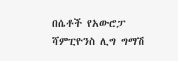በሴቶች የአውሮፓ ሻምፒዮንስ ሊግ ግማሽ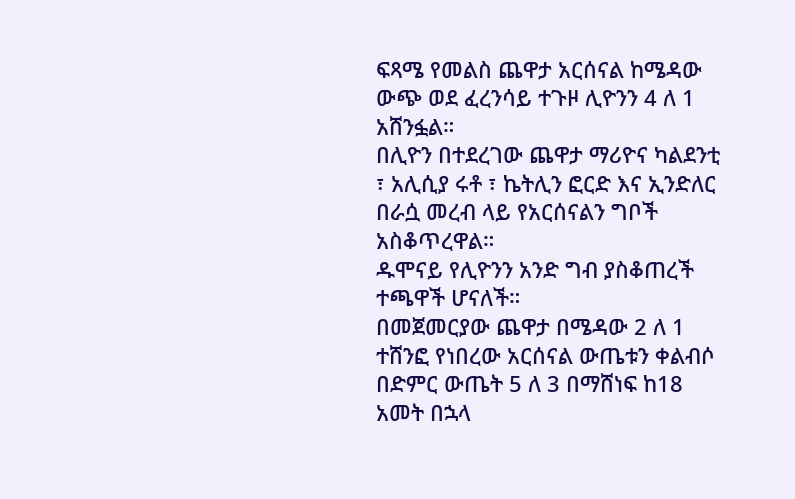ፍጻሜ የመልስ ጨዋታ አርሰናል ከሜዳው ውጭ ወደ ፈረንሳይ ተጉዞ ሊዮንን 4 ለ 1 አሸንፏል።
በሊዮን በተደረገው ጨዋታ ማሪዮና ካልደንቲ ፣ አሊሲያ ሩቶ ፣ ኬትሊን ፎርድ እና ኢንድለር በራሷ መረብ ላይ የአርሰናልን ግቦች አስቆጥረዋል።
ዱሞናይ የሊዮንን አንድ ግብ ያስቆጠረች ተጫዋች ሆናለች።
በመጀመርያው ጨዋታ በሜዳው 2 ለ 1 ተሸንፎ የነበረው አርሰናል ውጤቱን ቀልብሶ በድምር ውጤት 5 ለ 3 በማሸነፍ ከ18 አመት በኋላ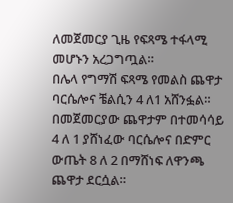ለመጀመርያ ጊዜ የፍጻሜ ተፋላሚ መሆኑን አረጋግጧል።
በሌላ የግማሽ ፍጻሜ የመልስ ጨዋታ ባርሴሎና ቼልሲን 4 ለ1 አሸንፏል።
በመጀመርያው ጨዋታም በተመሳሳይ 4 ለ 1 ያሸነፈው ባርሴሎና በድምር ውጤት 8 ለ 2 በማሸነፍ ለዋንጫ ጨዋታ ደርሷል።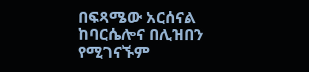በፍጻሜው አርሰናል ከባርሴሎና በሊዝበን የሚገናኙም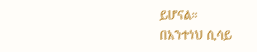ይሆናል።
በአንተነህ ሲሳይ